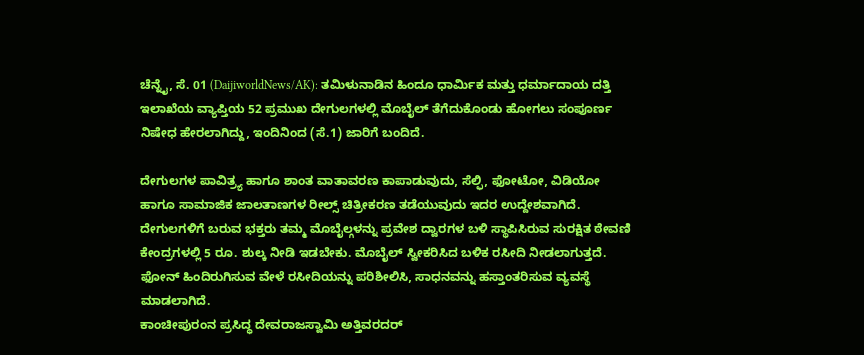ಚೆನ್ನೈ, ಸೆ. 01 (DaijiworldNews/AK): ತಮಿಳುನಾಡಿನ ಹಿಂದೂ ಧಾರ್ಮಿಕ ಮತ್ತು ಧರ್ಮಾದಾಯ ದತ್ತಿ ಇಲಾಖೆಯ ವ್ಯಾಪ್ತಿಯ 52 ಪ್ರಮುಖ ದೇಗುಲಗಳಲ್ಲಿ ಮೊಬೈಲ್ ತೆಗೆದುಕೊಂಡು ಹೋಗಲು ಸಂಪೂರ್ಣ ನಿಷೇಧ ಹೇರಲಾಗಿದ್ದು, ಇಂದಿನಿಂದ (ಸೆ.1) ಜಾರಿಗೆ ಬಂದಿದೆ.

ದೇಗುಲಗಳ ಪಾವಿತ್ರ್ಯ ಹಾಗೂ ಶಾಂತ ವಾತಾವರಣ ಕಾಪಾಡುವುದು, ಸೆಲ್ಫಿ, ಫೋಟೋ, ವಿಡಿಯೋ ಹಾಗೂ ಸಾಮಾಜಿಕ ಜಾಲತಾಣಗಳ ರೀಲ್ಸ್ ಚಿತ್ರೀಕರಣ ತಡೆಯುವುದು ಇದರ ಉದ್ದೇಶವಾಗಿದೆ.
ದೇಗುಲಗಳಿಗೆ ಬರುವ ಭಕ್ತರು ತಮ್ಮ ಮೊಬೈಲ್ಗಳನ್ನು ಪ್ರವೇಶ ದ್ವಾರಗಳ ಬಳಿ ಸ್ಥಾಪಿಸಿರುವ ಸುರಕ್ಷಿತ ಠೇವಣಿ ಕೇಂದ್ರಗಳಲ್ಲಿ 5 ರೂ. ಶುಲ್ಕ ನೀಡಿ ಇಡಬೇಕು. ಮೊಬೈಲ್ ಸ್ವೀಕರಿಸಿದ ಬಳಿಕ ರಸೀದಿ ನೀಡಲಾಗುತ್ತದೆ. ಫೋನ್ ಹಿಂದಿರುಗಿಸುವ ವೇಳೆ ರಸೀದಿಯನ್ನು ಪರಿಶೀಲಿಸಿ, ಸಾಧನವನ್ನು ಹಸ್ತಾಂತರಿಸುವ ವ್ಯವಸ್ಥೆ ಮಾಡಲಾಗಿದೆ.
ಕಾಂಚೀಪುರಂನ ಪ್ರಸಿದ್ಧ ದೇವರಾಜಸ್ವಾಮಿ ಅತ್ತಿವರದರ್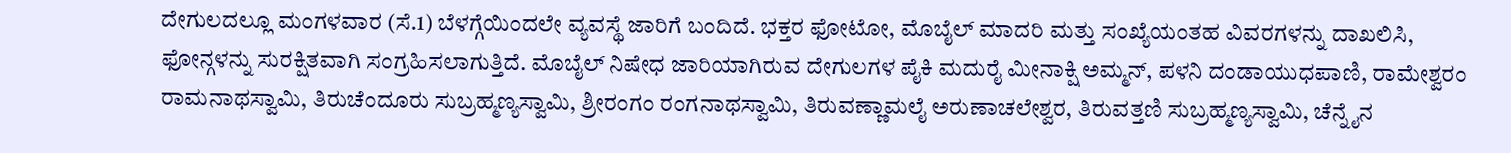ದೇಗುಲದಲ್ಲೂ ಮಂಗಳವಾರ (ಸೆ.1) ಬೆಳಗ್ಗೆಯಿಂದಲೇ ವ್ಯವಸ್ಥೆ ಜಾರಿಗೆ ಬಂದಿದೆ. ಭಕ್ತರ ಫೋಟೋ, ಮೊಬೈಲ್ ಮಾದರಿ ಮತ್ತು ಸಂಖ್ಯೆಯಂತಹ ವಿವರಗಳನ್ನು ದಾಖಲಿಸಿ, ಫೋನ್ಗಳನ್ನು ಸುರಕ್ಷಿತವಾಗಿ ಸಂಗ್ರಹಿಸಲಾಗುತ್ತಿದೆ. ಮೊಬೈಲ್ ನಿಷೇಧ ಜಾರಿಯಾಗಿರುವ ದೇಗುಲಗಳ ಪೈಕಿ ಮದುರೈ ಮೀನಾಕ್ಷಿ ಅಮ್ಮನ್, ಪಳನಿ ದಂಡಾಯುಧಪಾಣಿ, ರಾಮೇಶ್ವರಂ ರಾಮನಾಥಸ್ವಾಮಿ, ತಿರುಚೆಂದೂರು ಸುಬ್ರಹ್ಮಣ್ಯಸ್ವಾಮಿ, ಶ್ರೀರಂಗಂ ರಂಗನಾಥಸ್ವಾಮಿ, ತಿರುವಣ್ಣಾಮಲೈ ಅರುಣಾಚಲೇಶ್ವರ, ತಿರುವತ್ತಣಿ ಸುಬ್ರಹ್ಮಣ್ಯಸ್ವಾಮಿ, ಚೆನ್ನೈನ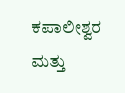ಕಪಾಲೀಶ್ವರ ಮತ್ತು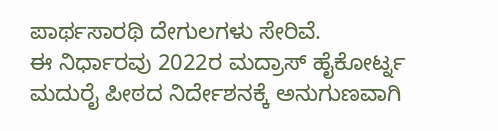ಪಾರ್ಥಸಾರಥಿ ದೇಗುಲಗಳು ಸೇರಿವೆ.
ಈ ನಿರ್ಧಾರವು 2022ರ ಮದ್ರಾಸ್ ಹೈಕೋರ್ಟ್ನ ಮದುರೈ ಪೀಠದ ನಿರ್ದೇಶನಕ್ಕೆ ಅನುಗುಣವಾಗಿ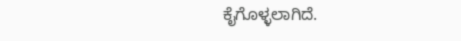ಕೈಗೊಳ್ಳಲಾಗಿದೆ.